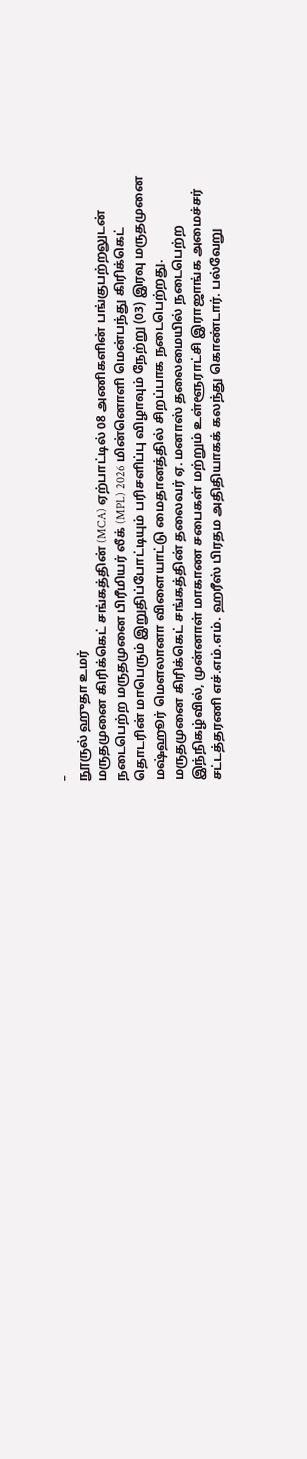–
நூருல் ஹுதா உமர்
மருதமுனை கிரிக்கெட் சங்கத்தின் (MCA) ஏற்பாட்டில் 08 அணிகளின் பங்குபற்றலுடன் நடைபெற்ற மருதமுனை பிரீமியர் லீக் (MPL) 2026 மின்னொளி மென்பந்து கிரிக்கெட் தொடரின் மாபெரும் இறுதிப்போட்டியும் பரிசளிப்பு விழாவும் நேற்று (03) இரவு மருதமுனை மஷ்ஹூர் மௌலானா விளையாட்டு மைதானத்தில் சிறப்பாக நடைபெற்றது.
மருதமுனை கிரிக்கெட் சங்கத்தின் தலைவர் ஏ. மனாஸ் தலைமையில் நடைபெற்ற இந்நிகழ்வில், முன்னாள் மாகாண சபைகள் மற்றும் உள்ளூராட்சி இராஜாங்க அமைச்சர் சட்டத்தரணி எச்.எம்.எம். ஹரீஸ் பிரதம அதிதியாகக் கலந்து கொண்டார். பல்வேறு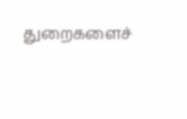துறைகளைச்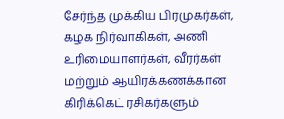சேர்ந்த முக்கிய பிரமுகர்கள், கழக நிர்வாகிகள், அணி உரிமையாளர்கள், வீரர்கள் மற்றும் ஆயிரக்கணக்கான கிரிக்கெட் ரசிகர்களும்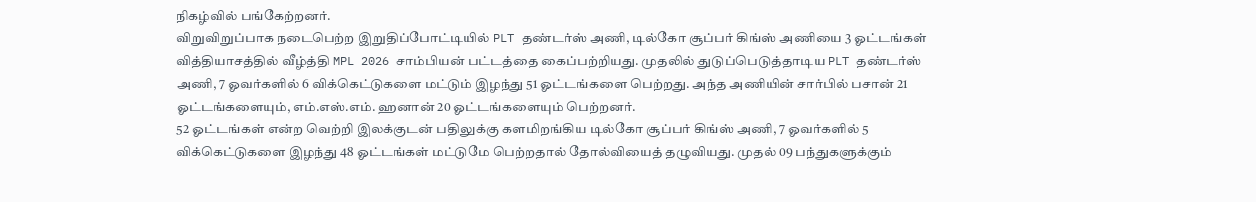நிகழ்வில் பங்கேற்றனர்.
விறுவிறுப்பாக நடைபெற்ற இறுதிப்போட்டியில் PLT தண்டர்ஸ் அணி, டில்கோ சூப்பர் கிங்ஸ் அணியை 3 ஓட்டங்கள் வித்தியாசத்தில் வீழ்த்தி MPL 2026 சாம்பியன் பட்டத்தை கைப்பற்றியது. முதலில் துடுப்பெடுத்தாடிய PLT தண்டர்ஸ் அணி, 7 ஓவர்களில் 6 விக்கெட்டுகளை மட்டும் இழந்து 51 ஓட்டங்களை பெற்றது. அந்த அணியின் சார்பில் பசான் 21 ஓட்டங்களையும், எம்.எஸ்.எம். ஹனான் 20 ஓட்டங்களையும் பெற்றனர்.
52 ஓட்டங்கள் என்ற வெற்றி இலக்குடன் பதிலுக்கு களமிறங்கிய டில்கோ சூப்பர் கிங்ஸ் அணி, 7 ஓவர்களில் 5 விக்கெட்டுகளை இழந்து 48 ஓட்டங்கள் மட்டுமே பெற்றதால் தோல்வியைத் தழுவியது. முதல் 09 பந்துகளுக்கும்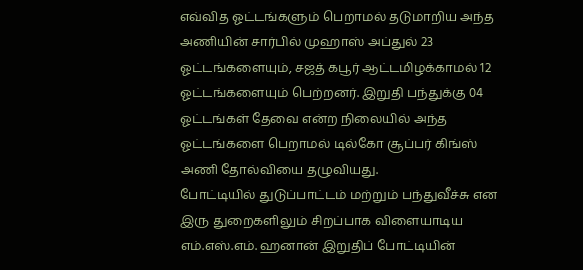எவ்வித ஓட்டங்களும் பெறாமல் தடுமாறிய அந்த அணியின் சார்பில் முஹாஸ் அப்துல் 23 ஓட்டங்களையும், சஜத் கபூர் ஆட்டமிழக்காமல் 12 ஓட்டங்களையும் பெற்றனர். இறுதி பந்துக்கு 04 ஓட்டங்கள் தேவை என்ற நிலையில் அந்த ஓட்டங்களை பெறாமல் டில்கோ சூப்பர் கிங்ஸ் அணி தோல்வியை தழுவியது.
போட்டியில் துடுப்பாட்டம் மற்றும் பந்துவீச்சு என இரு துறைகளிலும் சிறப்பாக விளையாடிய எம்.எஸ்.எம். ஹனான் இறுதிப் போட்டியின்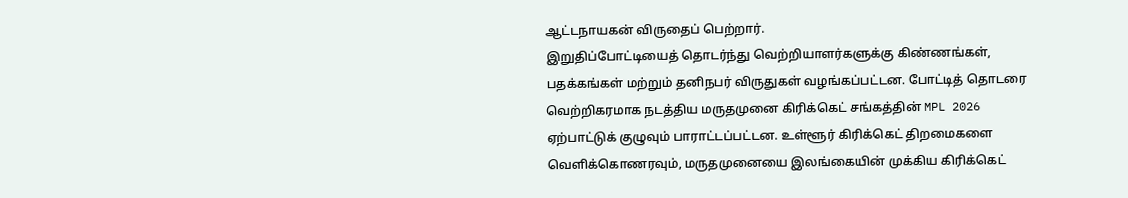ஆட்டநாயகன் விருதைப் பெற்றார்.
இறுதிப்போட்டியைத் தொடர்ந்து வெற்றியாளர்களுக்கு கிண்ணங்கள், பதக்கங்கள் மற்றும் தனிநபர் விருதுகள் வழங்கப்பட்டன. போட்டித் தொடரை வெற்றிகரமாக நடத்திய மருதமுனை கிரிக்கெட் சங்கத்தின் MPL 2026 ஏற்பாட்டுக் குழுவும் பாராட்டப்பட்டன. உள்ளூர் கிரிக்கெட் திறமைகளை வெளிக்கொணரவும், மருதமுனையை இலங்கையின் முக்கிய கிரிக்கெட்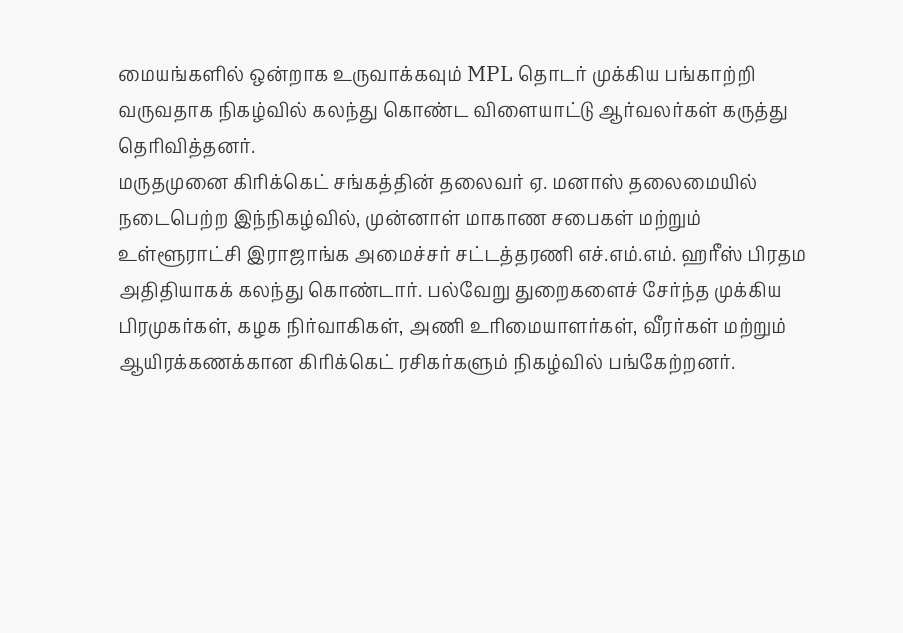மையங்களில் ஒன்றாக உருவாக்கவும் MPL தொடர் முக்கிய பங்காற்றி வருவதாக நிகழ்வில் கலந்து கொண்ட விளையாட்டு ஆர்வலர்கள் கருத்து தெரிவித்தனர்.
மருதமுனை கிரிக்கெட் சங்கத்தின் தலைவர் ஏ. மனாஸ் தலைமையில் நடைபெற்ற இந்நிகழ்வில், முன்னாள் மாகாண சபைகள் மற்றும் உள்ளூராட்சி இராஜாங்க அமைச்சர் சட்டத்தரணி எச்.எம்.எம். ஹரீஸ் பிரதம அதிதியாகக் கலந்து கொண்டார். பல்வேறு துறைகளைச் சேர்ந்த முக்கிய பிரமுகர்கள், கழக நிர்வாகிகள், அணி உரிமையாளர்கள், வீரர்கள் மற்றும் ஆயிரக்கணக்கான கிரிக்கெட் ரசிகர்களும் நிகழ்வில் பங்கேற்றனர்.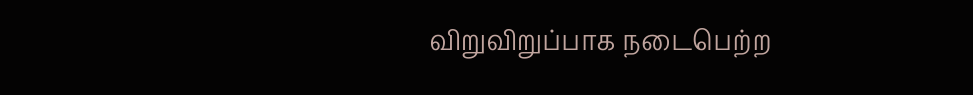விறுவிறுப்பாக நடைபெற்ற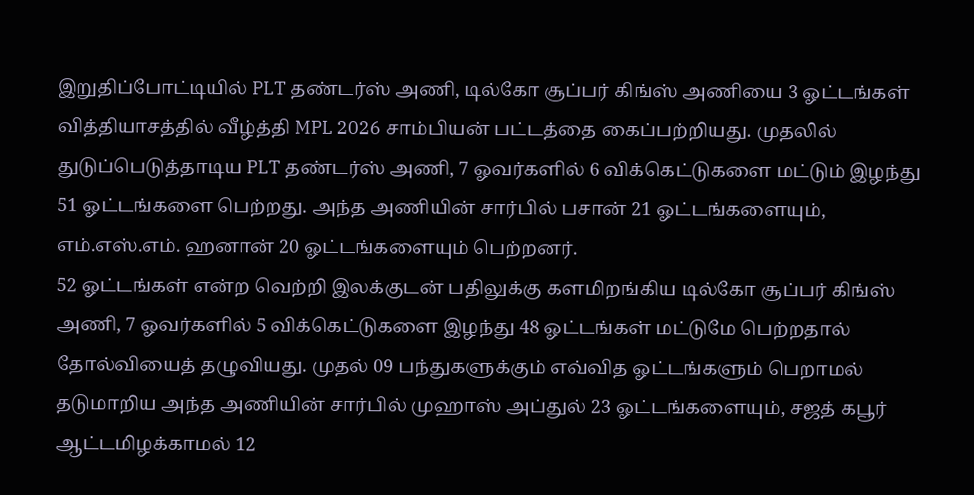இறுதிப்போட்டியில் PLT தண்டர்ஸ் அணி, டில்கோ சூப்பர் கிங்ஸ் அணியை 3 ஓட்டங்கள் வித்தியாசத்தில் வீழ்த்தி MPL 2026 சாம்பியன் பட்டத்தை கைப்பற்றியது. முதலில் துடுப்பெடுத்தாடிய PLT தண்டர்ஸ் அணி, 7 ஓவர்களில் 6 விக்கெட்டுகளை மட்டும் இழந்து 51 ஓட்டங்களை பெற்றது. அந்த அணியின் சார்பில் பசான் 21 ஓட்டங்களையும், எம்.எஸ்.எம். ஹனான் 20 ஓட்டங்களையும் பெற்றனர்.
52 ஓட்டங்கள் என்ற வெற்றி இலக்குடன் பதிலுக்கு களமிறங்கிய டில்கோ சூப்பர் கிங்ஸ் அணி, 7 ஓவர்களில் 5 விக்கெட்டுகளை இழந்து 48 ஓட்டங்கள் மட்டுமே பெற்றதால் தோல்வியைத் தழுவியது. முதல் 09 பந்துகளுக்கும் எவ்வித ஓட்டங்களும் பெறாமல் தடுமாறிய அந்த அணியின் சார்பில் முஹாஸ் அப்துல் 23 ஓட்டங்களையும், சஜத் கபூர் ஆட்டமிழக்காமல் 12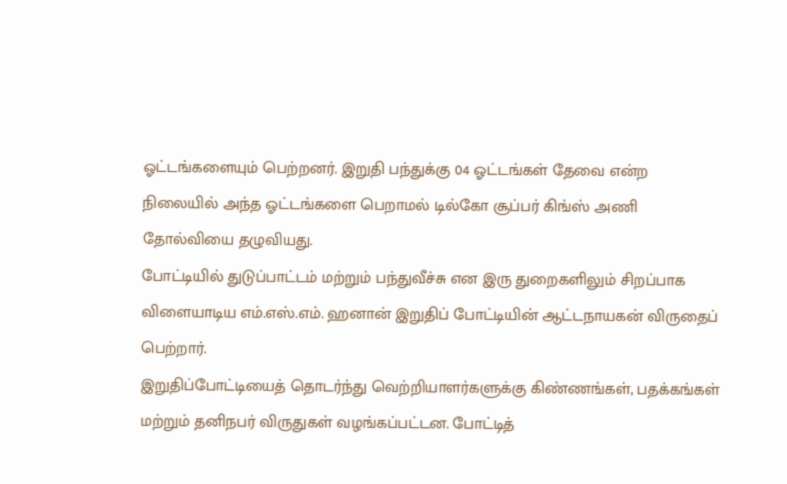ஓட்டங்களையும் பெற்றனர். இறுதி பந்துக்கு 04 ஓட்டங்கள் தேவை என்ற நிலையில் அந்த ஓட்டங்களை பெறாமல் டில்கோ சூப்பர் கிங்ஸ் அணி தோல்வியை தழுவியது.
போட்டியில் துடுப்பாட்டம் மற்றும் பந்துவீச்சு என இரு துறைகளிலும் சிறப்பாக விளையாடிய எம்.எஸ்.எம். ஹனான் இறுதிப் போட்டியின் ஆட்டநாயகன் விருதைப் பெற்றார்.
இறுதிப்போட்டியைத் தொடர்ந்து வெற்றியாளர்களுக்கு கிண்ணங்கள், பதக்கங்கள் மற்றும் தனிநபர் விருதுகள் வழங்கப்பட்டன. போட்டித்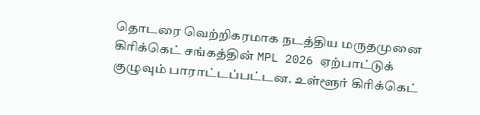தொடரை வெற்றிகரமாக நடத்திய மருதமுனை கிரிக்கெட் சங்கத்தின் MPL 2026 ஏற்பாட்டுக் குழுவும் பாராட்டப்பட்டன. உள்ளூர் கிரிக்கெட்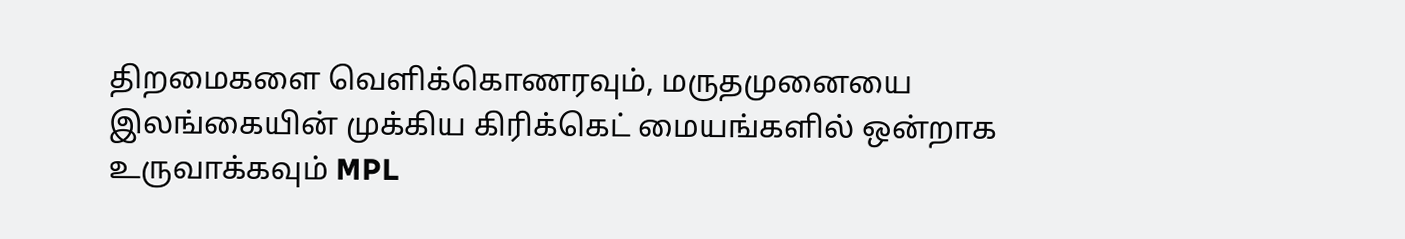திறமைகளை வெளிக்கொணரவும், மருதமுனையை இலங்கையின் முக்கிய கிரிக்கெட் மையங்களில் ஒன்றாக உருவாக்கவும் MPL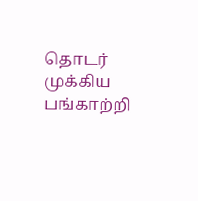தொடர் முக்கிய பங்காற்றி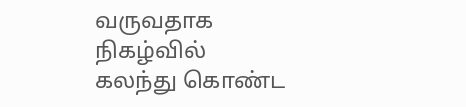வருவதாக நிகழ்வில் கலந்து கொண்ட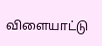விளையாட்டு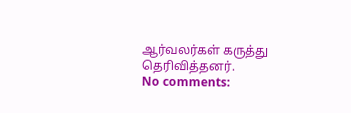ஆர்வலர்கள் கருத்து தெரிவித்தனர்.
No comments: